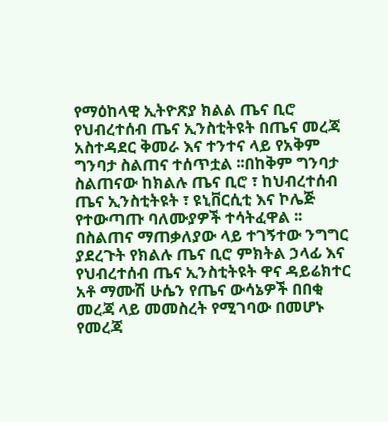የማዕከላዊ ኢትዮጽያ ክልል ጤና ቢሮ የህብረተሰብ ጤና ኢንስቲትዩት በጤና መረጃ አስተዳደር ቅመራ እና ተንተና ላይ የአቅም ግንባታ ስልጠና ተሰጥቷል ፡፡በከቅም ግንባታ ስልጠናው ከክልሉ ጤና ቢሮ ፣ ከህብረተሰብ ጤና ኢንስቲትዩት ፣ ዩኒቨርሲቲ እና ኮሌጅ የተውጣጡ ባለሙያዎች ተሳትፈዋል ፡፡ በስልጠና ማጠቃለያው ላይ ተገኝተው ንግግር ያደረጉት የክልሉ ጤና ቢሮ ምክትል ኃላፊ እና የህብረተሰብ ጤና ኢንስቲትዩት ዋና ዳይሬክተር አቶ ማሙሽ ሁሴን የጤና ውሳኔዎች በበቂ መረጃ ላይ መመስረት የሚገባው በመሆኑ የመረጃ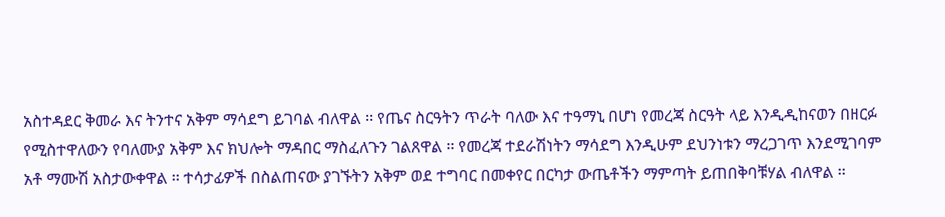አስተዳደር ቅመራ እና ትንተና አቅም ማሳደግ ይገባል ብለዋል ፡፡ የጤና ስርዓትን ጥራት ባለው እና ተዓማኒ በሆነ የመረጃ ስርዓት ላይ እንዲዲከናወን በዘርፉ የሚስተዋለውን የባለሙያ አቅም እና ክህሎት ማዳበር ማስፈለጉን ገልጸዋል ፡፡ የመረጃ ተደራሽነትን ማሳደግ እንዲሁም ደህንነቱን ማረጋገጥ እንደሚገባም አቶ ማሙሽ አስታውቀዋል ፡፡ ተሳታፊዎች በስልጠናው ያገኙትን አቅም ወደ ተግባር በመቀየር በርካታ ውጤቶችን ማምጣት ይጠበቅባቹሃል ብለዋል ፡፡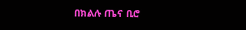በክልሉ ጤና ቢሮ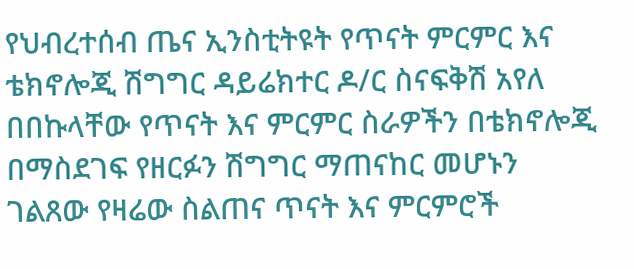የህብረተሰብ ጤና ኢንስቲትዩት የጥናት ምርምር እና ቴክኖሎጂ ሽግግር ዳይሬክተር ዶ/ር ስናፍቅሽ አየለ በበኩላቸው የጥናት እና ምርምር ስራዎችን በቴክኖሎጂ በማስደገፍ የዘርፉን ሽግግር ማጠናከር መሆኑን ገልጸው የዛሬው ስልጠና ጥናት እና ምርምሮች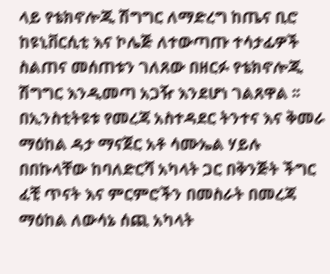ላይ የቴክኖሎጂ ሽግግር ለማድረግ ከጤና ቢሮ ከዩኒቨርሲቲ እና ኮሌጅ ለተውጣጡ ተሳታፊዎች ስልጠና መሰጠቱን ገለጸው በዘርፉ የቴክኖሎጂ ሽግግር እንዲመጣ አጋዥ እንደሆነ ገልጸዋል ፡፡በኢንስቲትዩቱ የመረጃ አስተዳደር ትንተና እና ቅመራ ማዕከል ዳታ ማናጀር አቶ ሳሙኤል ሃይሉ በበኩላቸው ከባለድርሻ አካላት ጋር በቅንጅት ችግር ፈቺ ጥናት እና ምርምሮችን በመስራት በመረጃ ማዕከል ለውሳኔ ሰጪ አካላት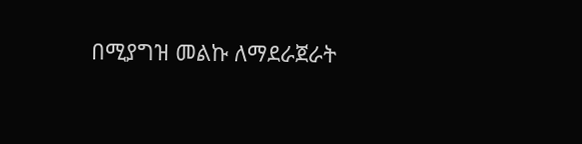በሚያግዝ መልኩ ለማደራጀራት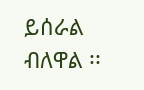ይሰራል ብለዋል ፡፡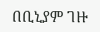በቢኒያም ገዙ